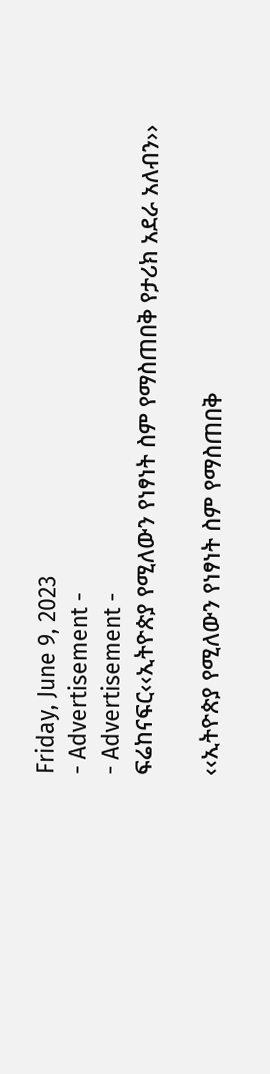Friday, June 9, 2023
- Advertisement -
- Advertisement -
ፍሬከናፍር‹‹ኢትዮጵያ የሚለውን የነፃነት ስም የማስጠበቅ የታሪክ አደራ አለብን››

‹‹ኢትዮጵያ የሚለውን የነፃነት ስም የማስጠበቅ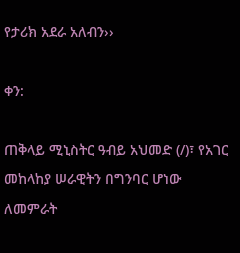የታሪክ አደራ አለብን››

ቀን:

ጠቅላይ ሚኒስትር ዓብይ አህመድ (/)፣ የአገር መከላከያ ሠራዊትን በግንባር ሆነው ለመምራት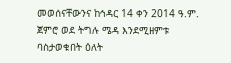መወሰናቸውንና ከኅዳር 14 ቀን 2014 ዓ.ም. ጀምሮ ወደ ትግሉ ሜዳ እንደሚዘምቱ ባስታወቁበት ዕለት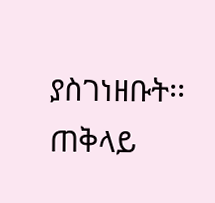ያስገነዘቡት፡፡ ጠቅላይ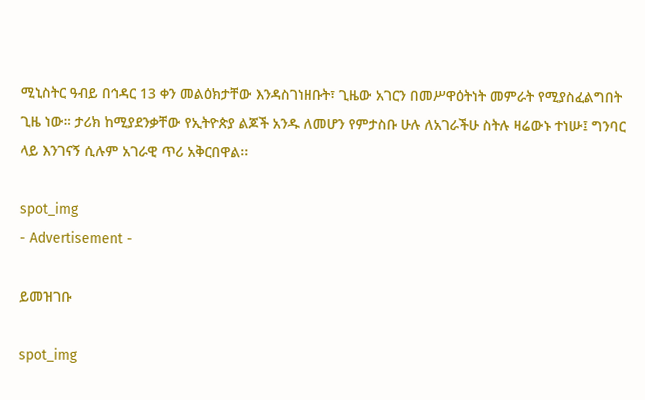ሚኒስትር ዓብይ በኅዳር 13 ቀን መልዕክታቸው እንዳስገነዘቡት፣ ጊዜው አገርን በመሥዋዕትነት መምራት የሚያስፈልግበት ጊዜ ነው። ታሪክ ከሚያደንቃቸው የኢትዮጵያ ልጆች አንዱ ለመሆን የምታስቡ ሁሉ ለአገራችሁ ስትሉ ዛሬውኑ ተነሡ፤ ግንባር ላይ እንገናኝ ሲሉም አገራዊ ጥሪ አቅርበዋል፡፡

spot_img
- Advertisement -

ይመዝገቡ

spot_img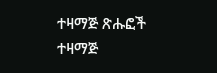ተዛማጅ ጽሑፎች
ተዛማጅ